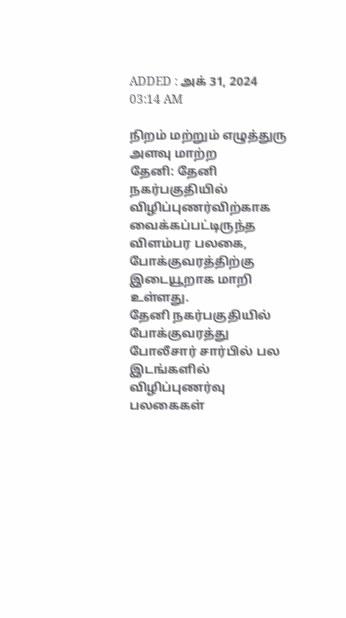ADDED : அக் 31, 2024 03:14 AM

நிறம் மற்றும் எழுத்துரு அளவு மாற்ற
தேனி: தேனி நகர்பகுதியில் விழிப்புணர்விற்காக வைக்கப்பட்டிருந்த விளம்பர பலகை, போக்குவரத்திற்கு இடையூறாக மாறி உள்ளது.
தேனி நகர்பகுதியில் போக்குவரத்து போலீசார் சார்பில் பல இடங்களில் விழிப்புணர்வு பலகைகள்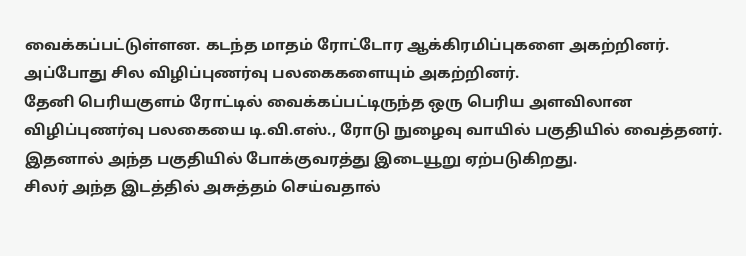வைக்கப்பட்டுள்ளன. கடந்த மாதம் ரோட்டோர ஆக்கிரமிப்புகளை அகற்றினர்.
அப்போது சில விழிப்புணர்வு பலகைகளையும் அகற்றினர்.
தேனி பெரியகுளம் ரோட்டில் வைக்கப்பட்டிருந்த ஒரு பெரிய அளவிலான விழிப்புணர்வு பலகையை டி.வி.எஸ்., ரோடு நுழைவு வாயில் பகுதியில் வைத்தனர். இதனால் அந்த பகுதியில் போக்குவரத்து இடையூறு ஏற்படுகிறது.
சிலர் அந்த இடத்தில் அசுத்தம் செய்வதால்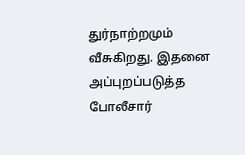துர்நாற்றமும் வீசுகிறது. இதனை அப்புறப்படுத்த போலீசார்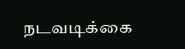நடவடிக்கை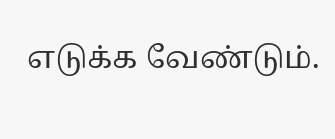எடுக்க வேண்டும்.